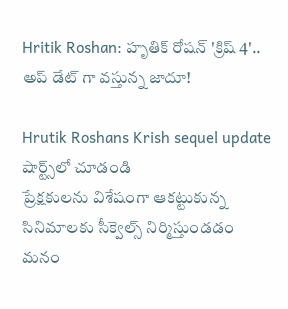Hritik Roshan: హృతిక్ రోషన్ 'క్రిష్ 4'.. అప్ డేట్ గా వస్తున్న జాదూ!

Hrutik Roshans Krish sequel update
షార్ట్స్‌లో చూడండి
ప్రేక్షకులను విశేషంగా ఆకట్టుకున్న సినిమాలకు సీక్వెల్స్ నిర్మిస్తుండడం మనం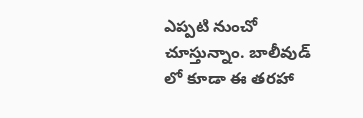ఎప్పటి నుంచో చూస్తున్నాం. బాలీవుడ్ లో కూడా ఈ తరహా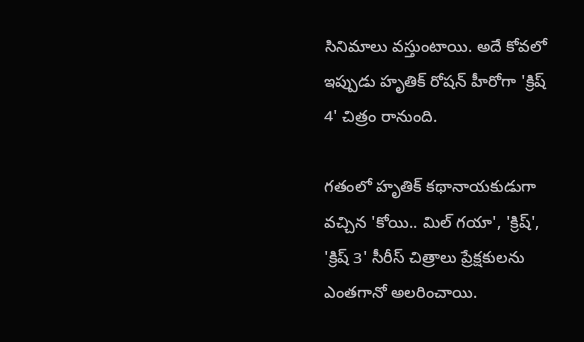సినిమాలు వస్తుంటాయి. అదే కోవలో ఇప్పుడు హృతిక్ రోషన్ హీరోగా 'క్రిష్ 4' చిత్రం రానుంది.

గతంలో హృతిక్ కథానాయకుడుగా వచ్చిన 'కోయి.. మిల్ గయా', 'క్రిష్', 'క్రిష్ 3' సీరీస్ చిత్రాలు ప్రేక్షకులను ఎంతగానో అలరించాయి.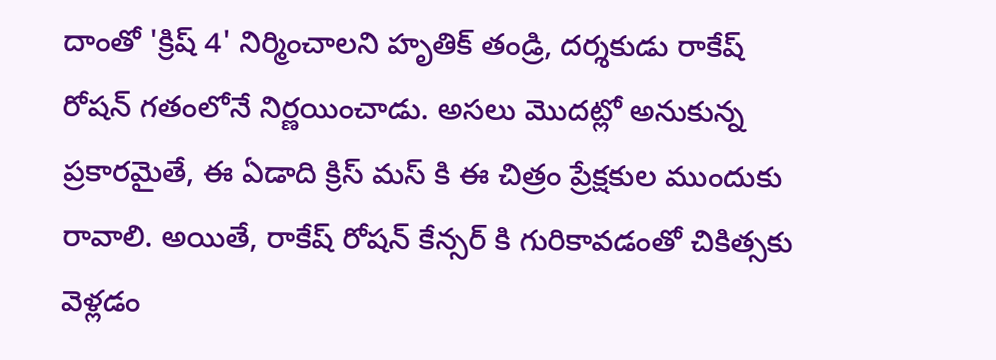దాంతో 'క్రిష్ 4' నిర్మించాలని హృతిక్ తండ్రి, దర్శకుడు రాకేష్ రోషన్ గతంలోనే నిర్ణయించాడు. అసలు మొదట్లో అనుకున్న ప్రకారమైతే, ఈ ఏడాది క్రిస్ మస్ కి ఈ చిత్రం ప్రేక్షకుల ముందుకు రావాలి. అయితే, రాకేష్ రోషన్ కేన్సర్ కి గురికావడంతో చికిత్సకు వెళ్లడం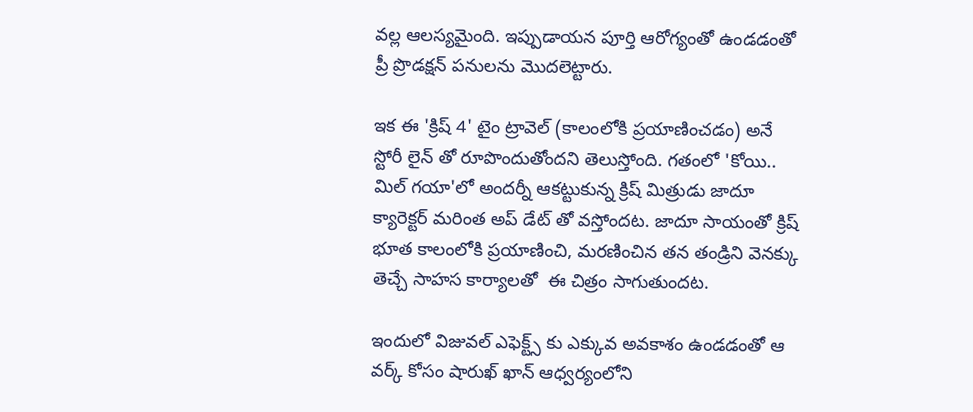వల్ల ఆలస్యమైంది. ఇప్పుడాయన పూర్తి ఆరోగ్యంతో ఉండడంతో ప్రీ ప్రొడక్షన్ పనులను మొదలెట్టారు.

ఇక ఈ 'క్రిష్ 4' టైం ట్రావెల్ (కాలంలోకి ప్రయాణించడం) అనే స్టోరీ లైన్ తో రూపొందుతోందని తెలుస్తోంది. గతంలో 'కోయి.. మిల్ గయా'లో అందర్నీ ఆకట్టుకున్న క్రిష్ మిత్రుడు జాదూ క్యారెక్టర్ మరింత అప్ డేట్ తో వస్తోందట. జాదూ సాయంతో క్రిష్ భూత కాలంలోకి ప్రయాణించి, మరణించిన తన తండ్రిని వెనక్కు తెచ్చే సాహస కార్యాలతో  ఈ చిత్రం సాగుతుందట.

ఇందులో విజువల్ ఎఫెక్ట్స్ కు ఎక్కువ అవకాశం ఉండడంతో ఆ వర్క్ కోసం షారుఖ్ ఖాన్ ఆధ్వర్యంలోని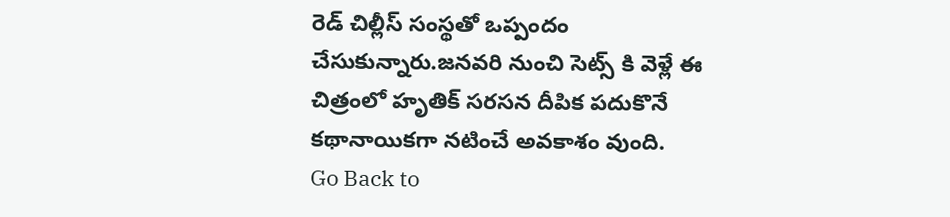రెడ్ చిల్లీస్ సంస్థతో ఒప్పందం చేసుకున్నారు.జనవరి నుంచి సెట్స్ కి వెళ్లే ఈ చిత్రంలో హృతిక్ సరసన దీపిక పదుకొనే కథానాయికగా నటించే అవకాశం వుంది.
Go Back to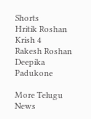Shorts
Hritik Roshan
Krish 4
Rakesh Roshan
Deepika Padukone

More Telugu News